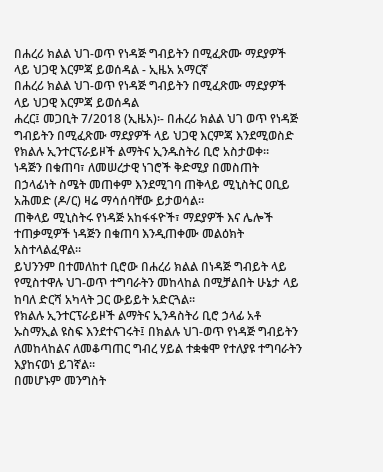በሐረሪ ክልል ህገ-ወጥ የነዳጅ ግብይትን በሚፈጽሙ ማደያዎች ላይ ህጋዊ እርምጃ ይወሰዳል - ኢዜአ አማርኛ
በሐረሪ ክልል ህገ-ወጥ የነዳጅ ግብይትን በሚፈጽሙ ማደያዎች ላይ ህጋዊ እርምጃ ይወሰዳል
ሐረር፤ መጋቢት 7/2018 (ኢዜአ)፡- በሐረሪ ክልል ህገ ወጥ የነዳጅ ግብይትን በሚፈጽሙ ማደያዎች ላይ ህጋዊ እርምጃ እንደሚወስድ የክልሉ ኢንተርፕራይዞች ልማትና ኢንዱስትሪ ቢሮ አስታወቀ።
ነዳጅን በቁጠባ፣ ለመሠረታዊ ነገሮች ቅድሚያ በመስጠት በኃላፊነት ስሜት መጠቀም እንደሚገባ ጠቅላይ ሚኒስትር ዐቢይ አሕመድ (ዶ/ር) ዛሬ ማሳሰባቸው ይታወሳል።
ጠቅላይ ሚኒስትሩ የነዳጅ አከፋፋዮች፣ ማደያዎች እና ሌሎች ተጠቃሚዎች ነዳጅን በቁጠባ እንዲጠቀሙ መልዕክት አስተላልፈዋል።
ይህንንም በተመለከተ ቢሮው በሐረሪ ክልል በነዳጅ ግብይት ላይ የሚስተዋሉ ህገ-ወጥ ተግባራትን መከላከል በሚቻልበት ሁኔታ ላይ ከባለ ድርሻ አካላት ጋር ውይይት አድርጓል።
የክልሉ ኢንተርፕራይዞች ልማትና ኢንዳስትሪ ቢሮ ኃላፊ አቶ ኡስማኢል ዩስፍ እንደተናገሩት፤ በክልሉ ህገ-ወጥ የነዳጅ ግብይትን ለመከላከልና ለመቆጣጠር ግብረ ሃይል ተቋቁሞ የተለያዩ ተግባራትን እያከናወነ ይገኛል።
በመሆኑም መንግስት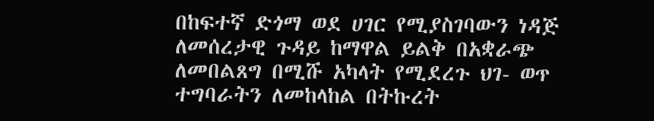በከፍተኛ ድጎማ ወደ ሀገር የሚያስገባውን ነዳጅ ለመሰረታዊ ጉዳይ ከማዋል ይልቅ በአቋራጭ ለመበልጸግ በሚሹ አካላት የሚደረጉ ህገ- ወጥ ተግባራትን ለመከላከል በትኩረት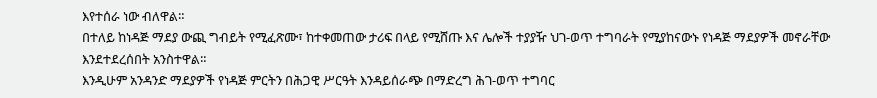እየተሰራ ነው ብለዋል።
በተለይ ከነዳጅ ማደያ ውጪ ግብይት የሚፈጽሙ፣ ከተቀመጠው ታሪፍ በላይ የሚሸጡ እና ሌሎች ተያያዥ ህገ-ወጥ ተግባራት የሚያከናውኑ የነዳጅ ማደያዎች መኖራቸው እንደተደረሰበት አንስተዋል።
እንዲሁም አንዳንድ ማደያዎች የነዳጅ ምርትን በሕጋዊ ሥርዓት እንዳይሰራጭ በማድረግ ሕገ-ወጥ ተግባር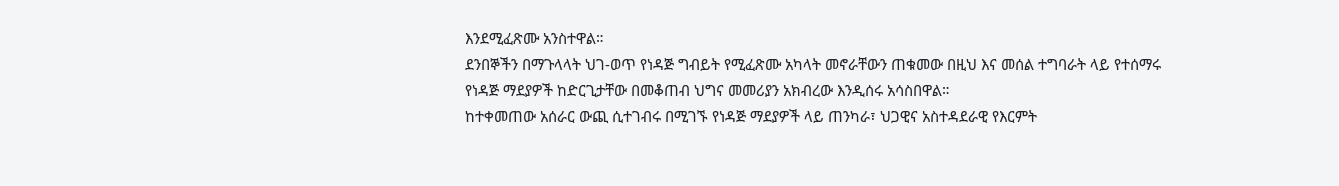እንደሚፈጽሙ አንስተዋል።
ደንበኞችን በማጉላላት ህገ-ወጥ የነዳጅ ግብይት የሚፈጽሙ አካላት መኖራቸውን ጠቁመው በዚህ እና መሰል ተግባራት ላይ የተሰማሩ የነዳጅ ማደያዎች ከድርጊታቸው በመቆጠብ ህግና መመሪያን አክብረው እንዲሰሩ አሳስበዋል።
ከተቀመጠው አሰራር ውጪ ሲተገብሩ በሚገኙ የነዳጅ ማደያዎች ላይ ጠንካራ፣ ህጋዊና አስተዳደራዊ የእርምት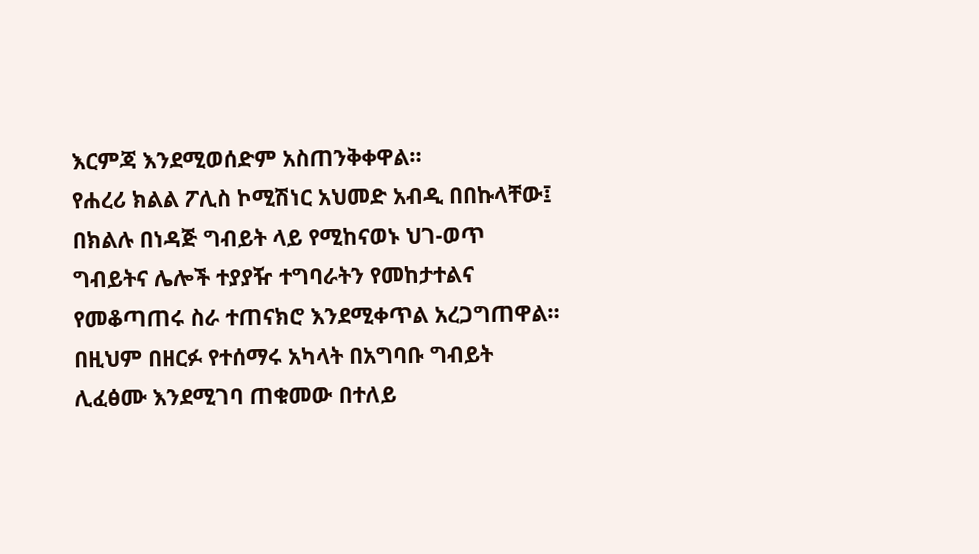እርምጃ እንደሚወሰድም አስጠንቅቀዋል።
የሐረሪ ክልል ፖሊስ ኮሚሽነር አህመድ አብዲ በበኩላቸው፤ በክልሉ በነዳጅ ግብይት ላይ የሚከናወኑ ህገ-ወጥ ግብይትና ሌሎች ተያያዥ ተግባራትን የመከታተልና የመቆጣጠሩ ስራ ተጠናክሮ እንደሚቀጥል አረጋግጠዋል።
በዚህም በዘርፉ የተሰማሩ አካላት በአግባቡ ግብይት ሊፈፅሙ እንደሚገባ ጠቁመው በተለይ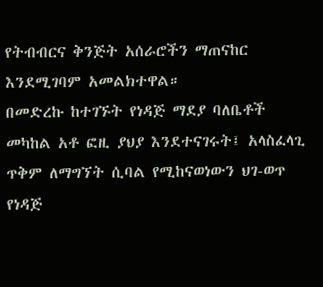የትብብርና ቅንጅት አሰራሮችን ማጠናከር እንደሚገባም አመልክተዋል።
በመድረኩ ከተገኙት የነዳጅ ማደያ ባለቤቶች መካከል አቶ ፎዚ ያህያ እንደተናገሩት፤ አላስፈላጊ ጥቅም ለማግኘት ሲባል የሚከናወነውን ህገ-ወጥ የነዳጅ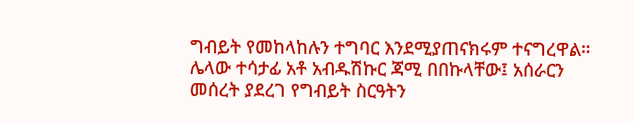ግብይት የመከላከሉን ተግባር እንደሚያጠናክሩም ተናግረዋል።
ሌላው ተሳታፊ አቶ አብዱሽኩር ጃሚ በበኩላቸው፤ አሰራርን መሰረት ያደረገ የግብይት ስርዓትን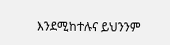እንደሚከተሉና ይህንንም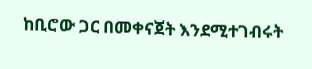ከቢሮው ጋር በመቀናጀት እንደሚተገብሩት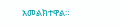አመልክተዋል።